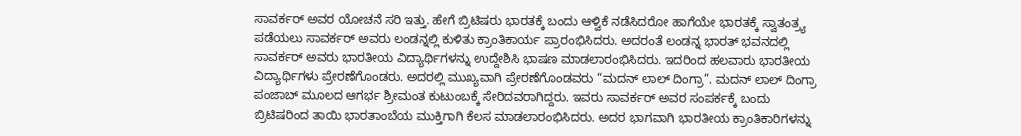ಸಾವರ್ಕರ್ ಅವರ ಯೋಚನೆ ಸರಿ ಇತ್ತು. ಹೇಗೆ ಬ್ರಿಟಿಷರು ಭಾರತಕ್ಕೆ ಬಂದು ಆಳ್ವಿಕೆ ನಡೆಸಿದರೋ ಹಾಗೆಯೇ ಭಾರತಕ್ಕೆ ಸ್ವಾತಂತ್ರ್ಯ ಪಡೆಯಲು ಸಾವರ್ಕರ್ ಅವರು ಲಂಡನ್ನಲ್ಲಿ ಕುಳಿತು ಕ್ರಾಂತಿಕಾರ್ಯ ಪ್ರಾರಂಭಿಸಿದರು. ಅದರಂತೆ ಲಂಡನ್ನ ಭಾರತ್ ಭವನದಲ್ಲಿ ಸಾವರ್ಕರ್ ಅವರು ಭಾರತೀಯ ವಿದ್ಯಾರ್ಥಿಗಳನ್ನು ಉದ್ದೇಶಿಸಿ ಭಾಷಣ ಮಾಡಲಾರಂಭಿಸಿದರು. ಇದರಿಂದ ಹಲವಾರು ಭಾರತೀಯ ವಿದ್ಯಾರ್ಥಿಗಳು ಪ್ರೇರಣೆಗೊಂಡರು. ಅದರಲ್ಲಿ ಮುಖ್ಯವಾಗಿ ಪ್ರೇರಣೆಗೊಂಡವರು “ಮದನ್ ಲಾಲ್ ದಿಂಗ್ರಾ”. ಮದನ್ ಲಾಲ್ ದಿಂಗ್ರಾ ಪಂಜಾಬ್ ಮೂಲದ ಆಗರ್ಭ ಶ್ರೀಮಂತ ಕುಟುಂಬಕ್ಕೆ ಸೇರಿದವರಾಗಿದ್ದರು. ಇವರು ಸಾವರ್ಕರ್ ಅವರ ಸಂಪರ್ಕಕ್ಕೆ ಬಂದು ಬ್ರಿಟಿಷರಿಂದ ತಾಯಿ ಭಾರತಾಂಬೆಯ ಮುಕ್ತಿಗಾಗಿ ಕೆಲಸ ಮಾಡಲಾರಂಭಿಸಿದರು. ಅದರ ಭಾಗವಾಗಿ ಭಾರತೀಯ ಕ್ರಾಂತಿಕಾರಿಗಳನ್ನು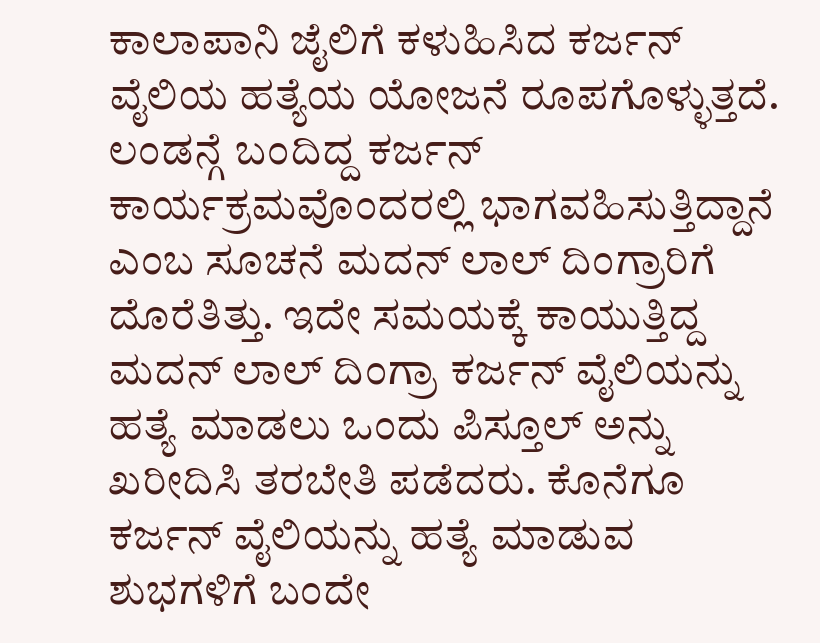ಕಾಲಾಪಾನಿ ಜೈಲಿಗೆ ಕಳುಹಿಸಿದ ಕರ್ಜನ್ ವೈಲಿಯ ಹತ್ಯೆಯ ಯೋಜನೆ ರೂಪಗೊಳ್ಳುತ್ತದೆ. ಲಂಡನ್ಗೆ ಬಂದಿದ್ದ ಕರ್ಜನ್ ಕಾರ್ಯಕ್ರಮವೊಂದರಲ್ಲಿ ಭಾಗವಹಿಸುತ್ತಿದ್ದಾನೆ ಎಂಬ ಸೂಚನೆ ಮದನ್ ಲಾಲ್ ದಿಂಗ್ರಾರಿಗೆ ದೊರೆತಿತ್ತು. ಇದೇ ಸಮಯಕ್ಕೆ ಕಾಯುತ್ತಿದ್ದ ಮದನ್ ಲಾಲ್ ದಿಂಗ್ರಾ ಕರ್ಜನ್ ವೈಲಿಯನ್ನು ಹತ್ಯೆ ಮಾಡಲು ಒಂದು ಪಿಸ್ತೂಲ್ ಅನ್ನು ಖರೀದಿಸಿ ತರಬೇತಿ ಪಡೆದರು. ಕೊನೆಗೂ ಕರ್ಜನ್ ವೈಲಿಯನ್ನು ಹತ್ಯೆ ಮಾಡುವ ಶುಭಗಳಿಗೆ ಬಂದೇ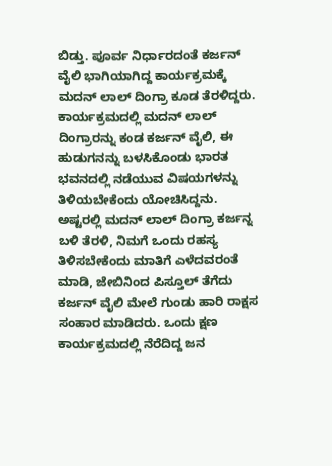ಬಿಡ್ತು. ಪೂರ್ವ ನಿರ್ಧಾರದಂತೆ ಕರ್ಜನ್ ವೈಲಿ ಭಾಗಿಯಾಗಿದ್ದ ಕಾರ್ಯಕ್ರಮಕ್ಕೆ ಮದನ್ ಲಾಲ್ ದಿಂಗ್ರಾ ಕೂಡ ತೆರಳಿದ್ದರು. ಕಾರ್ಯಕ್ರಮದಲ್ಲಿ ಮದನ್ ಲಾಲ್ ದಿಂಗ್ರಾರನ್ನು ಕಂಡ ಕರ್ಜನ್ ವೈಲಿ, ಈ ಹುಡುಗನನ್ನು ಬಳಸಿಕೊಂಡು ಭಾರತ ಭವನದಲ್ಲಿ ನಡೆಯುವ ವಿಷಯಗಳನ್ನು ತಿಳಿಯಬೇಕೆಂದು ಯೋಚಿಸಿದ್ದನು. ಅಷ್ಟರಲ್ಲಿ ಮದನ್ ಲಾಲ್ ದಿಂಗ್ರಾ ಕರ್ಜನ್ನ ಬಳಿ ತೆರಳಿ, ನಿಮಗೆ ಒಂದು ರಹಸ್ಯ ತಿಳಿಸಬೇಕೆಂದು ಮಾತಿಗೆ ಎಳೆದವರಂತೆ ಮಾಡಿ, ಜೇಬಿನಿಂದ ಪಿಸ್ತೂಲ್ ತೆಗೆದು ಕರ್ಜನ್ ವೈಲಿ ಮೇಲೆ ಗುಂಡು ಹಾರಿ ರಾಕ್ಷಸ ಸಂಹಾರ ಮಾಡಿದರು. ಒಂದು ಕ್ಷಣ ಕಾರ್ಯಕ್ರಮದಲ್ಲಿ ನೆರೆದಿದ್ದ ಜನ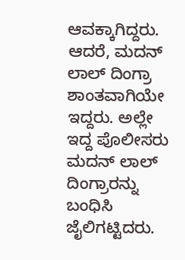ಆವಕ್ಕಾಗಿದ್ದರು. ಆದರೆ, ಮದನ್ ಲಾಲ್ ದಿಂಗ್ರಾ ಶಾಂತವಾಗಿಯೇ ಇದ್ದರು. ಅಲ್ಲೇ ಇದ್ದ ಪೊಲೀಸರು ಮದನ್ ಲಾಲ್ ದಿಂಗ್ರಾರನ್ನು ಬಂಧಿಸಿ ಜೈಲಿಗಟ್ಟಿದರು.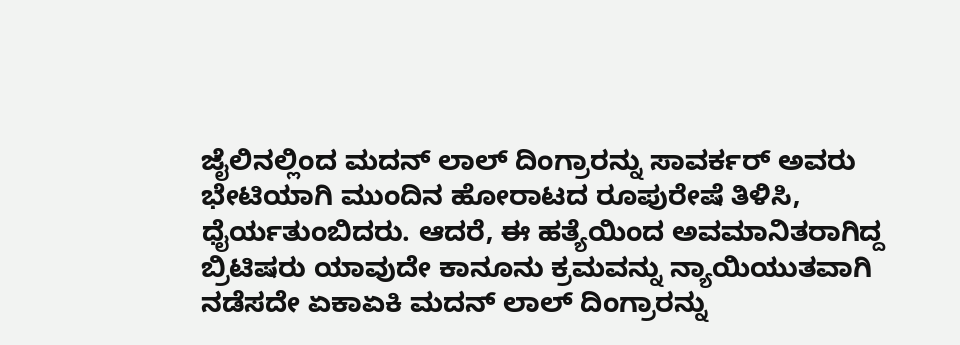ಜೈಲಿನಲ್ಲಿಂದ ಮದನ್ ಲಾಲ್ ದಿಂಗ್ರಾರನ್ನು ಸಾವರ್ಕರ್ ಅವರು ಭೇಟಿಯಾಗಿ ಮುಂದಿನ ಹೋರಾಟದ ರೂಪುರೇಷೆ ತಿಳಿಸಿ, ಧೈರ್ಯತುಂಬಿದರು. ಆದರೆ, ಈ ಹತ್ಯೆಯಿಂದ ಅವಮಾನಿತರಾಗಿದ್ದ ಬ್ರಿಟಿಷರು ಯಾವುದೇ ಕಾನೂನು ಕ್ರಮವನ್ನು ನ್ಯಾಯಿಯುತವಾಗಿ ನಡೆಸದೇ ಏಕಾಏಕಿ ಮದನ್ ಲಾಲ್ ದಿಂಗ್ರಾರನ್ನು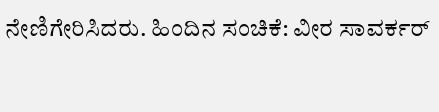ನೇಣಿಗೇರಿಸಿದರು. ಹಿಂದಿನ ಸಂಚಿಕೆ: ವೀರ ಸಾವರ್ಕರ್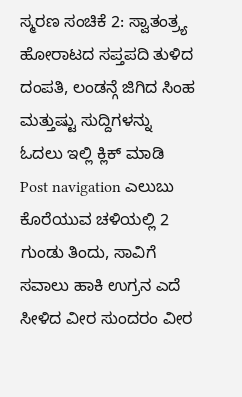ಸ್ಮರಣ ಸಂಚಿಕೆ 2: ಸ್ವಾತಂತ್ರ್ಯ ಹೋರಾಟದ ಸಪ್ತಪದಿ ತುಳಿದ ದಂಪತಿ, ಲಂಡನ್ಗೆ ಜಿಗಿದ ಸಿಂಹ ಮತ್ತುಷ್ಟು ಸುದ್ದಿಗಳನ್ನು ಓದಲು ಇಲ್ಲಿ ಕ್ಲಿಕ್ ಮಾಡಿ Post navigation ಎಲುಬು ಕೊರೆಯುವ ಚಳಿಯಲ್ಲಿ 2 ಗುಂಡು ತಿಂದು, ಸಾವಿಗೆ ಸವಾಲು ಹಾಕಿ ಉಗ್ರನ ಎದೆ ಸೀಳಿದ ವೀರ ಸುಂದರಂ ವೀರ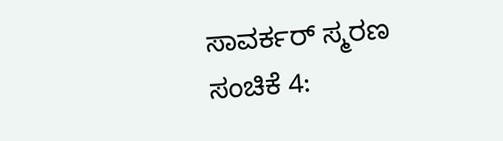ಸಾವರ್ಕರ್ ಸ್ಮರಣ ಸಂಚಿಕೆ 4: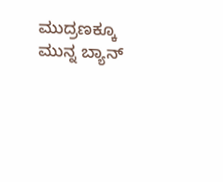ಮುದ್ರಣಕ್ಕೂ ಮುನ್ನ ಬ್ಯಾನ್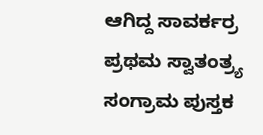ಆಗಿದ್ದ ಸಾವರ್ಕರ್ರ ಪ್ರಥಮ ಸ್ವಾತಂತ್ರ್ಯ ಸಂಗ್ರಾಮ ಪುಸ್ತಕ